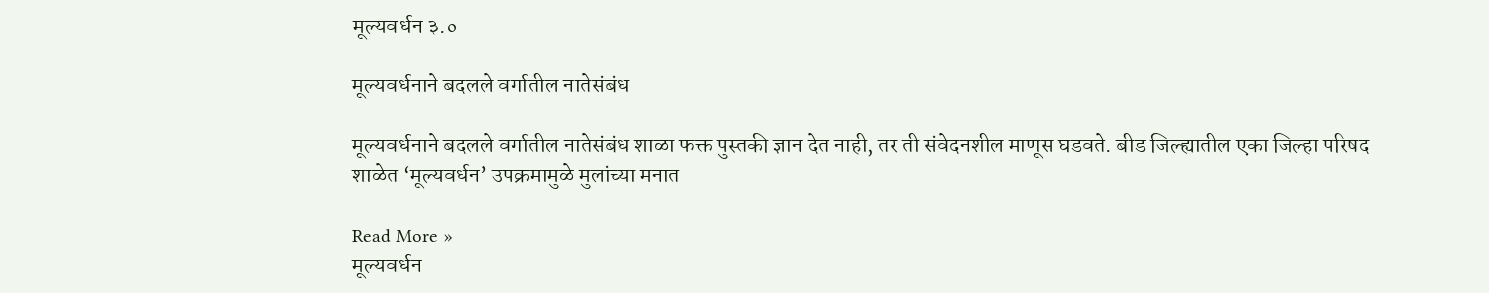मूल्यवर्धन ३.०

मूल्यवर्धनाने बदलले वर्गातील नातेसंबंध

मूल्यवर्धनाने बदलले वर्गातील नातेसंबंध शाळा फक्त पुस्तकी ज्ञान देत नाही, तर ती संवेदनशील माणूस घडवते. बीड जिल्ह्यातील एका जिल्हा परिषद शाळेत ‘मूल्यवर्धन’ उपक्रमामुळे मुलांच्या मनात

Read More »
मूल्यवर्धन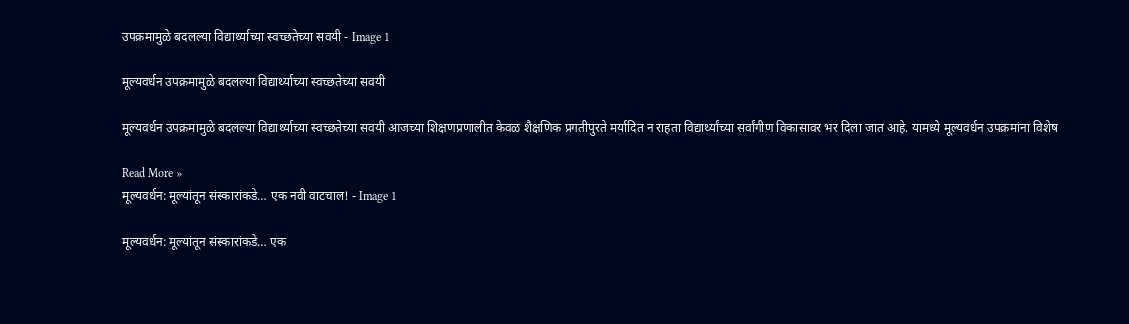उपक्रमामुळे बदलल्या विद्यार्थ्याच्या स्वच्छतेच्या सवयी - Image 1

मूल्यवर्धन उपक्रमामुळे बदलल्या विद्यार्थ्याच्या स्वच्छतेच्या सवयी

मूल्यवर्धन उपक्रमामुळे बदलल्या विद्यार्थ्याच्या स्वच्छतेच्या सवयी आजच्या शिक्षणप्रणालीत केवळ शैक्षणिक प्रगतीपुरते मर्यादित न राहता विद्यार्थ्यांच्या सर्वांगीण विकासावर भर दिला जात आहे. यामध्ये मूल्यवर्धन उपक्रमांना विशेष

Read More »
मूल्यवर्धन: मूल्यांतून संस्कारांकडे… एक नवी वाटचाल! - Image 1

मूल्यवर्धन: मूल्यांतून संस्कारांकडे… एक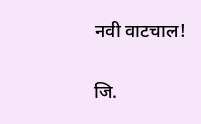नवी वाटचाल!

जि.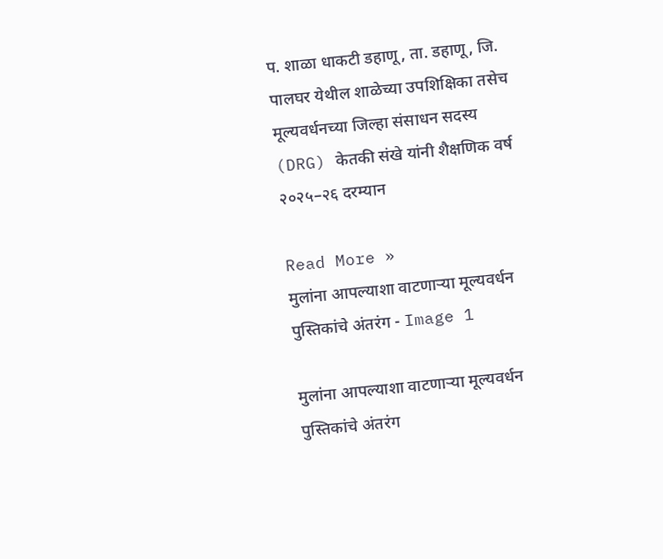प. शाळा धाकटी डहाणू, ता. डहाणू, जि. पालघर येथील शाळेच्या उपशिक्षिका तसेच मूल्यवर्धनच्या जिल्हा संसाधन सदस्य (DRG) केतकी संखे यांनी शैक्षणिक वर्ष २०२५–२६ दरम्यान

Read More »
मुलांना आपल्याशा वाटणार्‍या मूल्यवर्धन पुस्तिकांचे अंतरंग - Image 1

मुलांना आपल्याशा वाटणार्‍या मूल्यवर्धन पुस्तिकांचे अंतरंग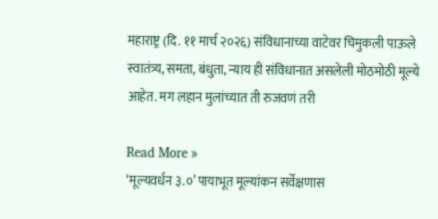महाराष्ट्र (दि. ११ मार्च २०२६) संविधानाच्या वाटेवर चिमुकली पाऊले स्वातंत्र्य, समता, बंधुता, न्याय ही संविधानात असलेली मोठमोठी मूल्ये आहेत. मग लहान मुलांच्यात ती रुजवणं तरी

Read More »
‘मूल्यवर्धन ३.०’ पायाभूत मूल्यांकन सर्वेक्षणास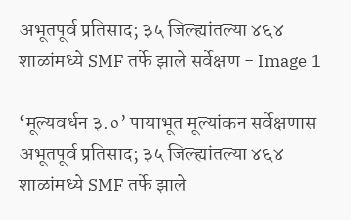अभूतपूर्व प्रतिसाद; ३५ जिल्ह्यांतल्या ४६४ शाळांमध्ये SMF तर्फे झाले सर्वेक्षण - Image 1

‘मूल्यवर्धन ३.०’ पायाभूत मूल्यांकन सर्वेक्षणास अभूतपूर्व प्रतिसाद; ३५ जिल्ह्यांतल्या ४६४ शाळांमध्ये SMF तर्फे झाले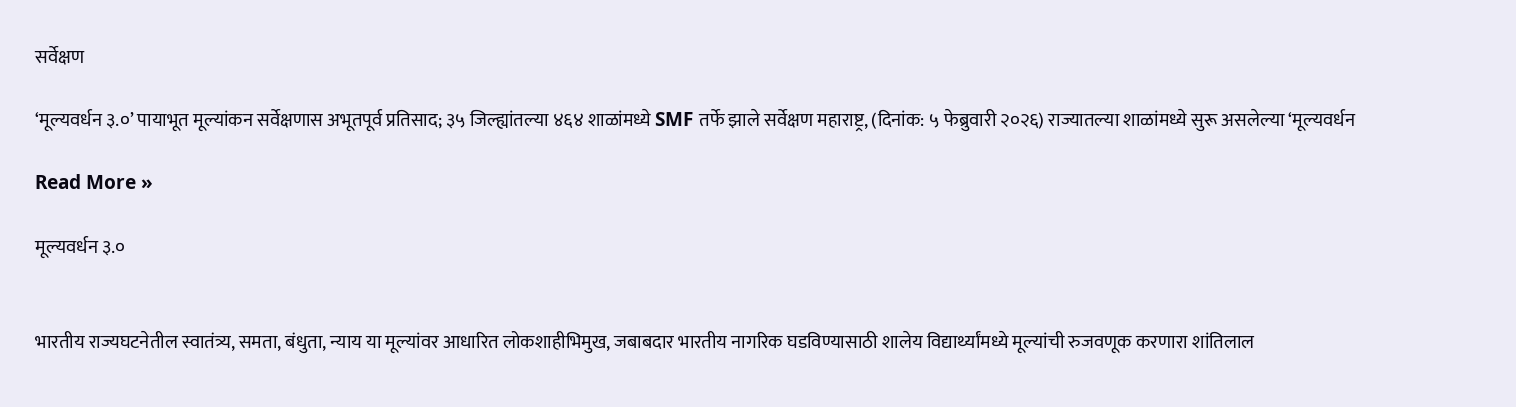सर्वेक्षण

‘मूल्यवर्धन ३.०’ पायाभूत मूल्यांकन सर्वेक्षणास अभूतपूर्व प्रतिसाद; ३५ जिल्ह्यांतल्या ४६४ शाळांमध्ये SMF तर्फे झाले सर्वेक्षण महाराष्ट्र, (दिनांक: ५ फेब्रुवारी २०२६) राज्यातल्या शाळांमध्ये सुरू असलेल्या ‘मूल्यवर्धन

Read More »

मूल्यवर्धन ३.०


भारतीय राज्यघटनेतील स्वातंत्र्य, समता, बंधुता, न्याय या मूल्यांवर आधारित लोकशाहीभिमुख, जबाबदार भारतीय नागरिक घडविण्यासाठी शालेय विद्यार्थ्यांमध्ये मूल्यांची रुजवणूक करणारा शांतिलाल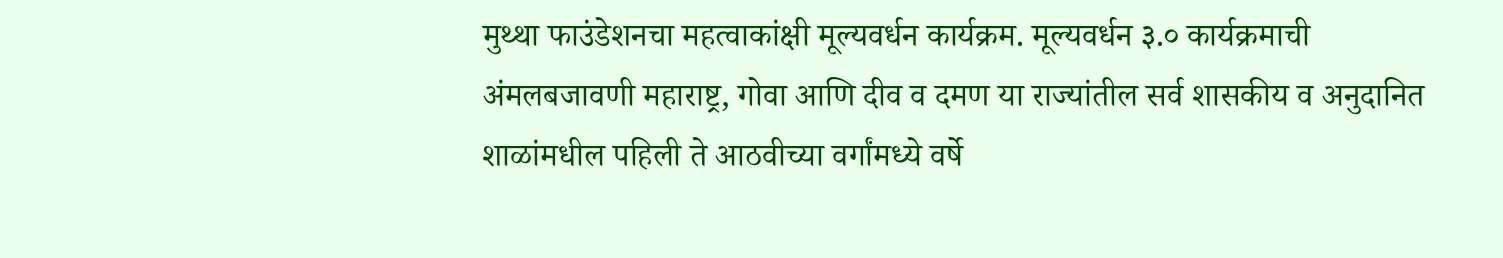मुथ्था फाउंडेशनचा महत्वाकांक्षी मूल्यवर्धन कार्यक्रम. मूल्यवर्धन ३.० कार्यक्रमाची अंमलबजावणी महाराष्ट्र, गोवा आणि दीव व दमण या राज्यांतील सर्व शासकीय व अनुदानित शाळांमधील पहिली ते आठवीच्या वर्गांमध्ये वर्षे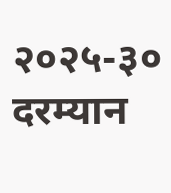२०२५-३० दरम्यान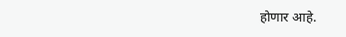होणार आहे.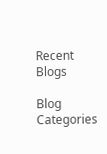Recent Blogs

Blog Categories